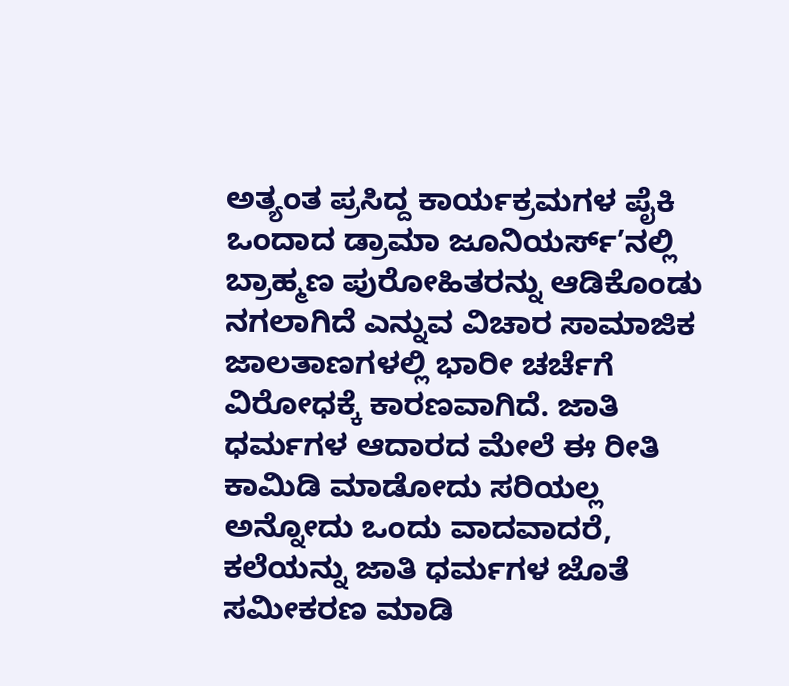ಅತ್ಯಂತ ಪ್ರಸಿದ್ದ ಕಾರ್ಯಕ್ರಮಗಳ ಪೈಕಿ ಒಂದಾದ ಡ್ರಾಮಾ ಜೂನಿಯರ್ಸ್’ನಲ್ಲಿ ಬ್ರಾಹ್ಮಣ ಪುರೋಹಿತರನ್ನು ಆಡಿಕೊಂಡು ನಗಲಾಗಿದೆ ಎನ್ನುವ ವಿಚಾರ ಸಾಮಾಜಿಕ ಜಾಲತಾಣಗಳಲ್ಲಿ ಭಾರೀ ಚರ್ಚೆಗೆ ವಿರೋಧಕ್ಕೆ ಕಾರಣವಾಗಿದೆ. ಜಾತಿ ಧರ್ಮಗಳ ಆದಾರದ ಮೇಲೆ ಈ ರೀತಿ ಕಾಮಿಡಿ ಮಾಡೋದು ಸರಿಯಲ್ಲ ಅನ್ನೋದು ಒಂದು ವಾದವಾದರೆ, ಕಲೆಯನ್ನು ಜಾತಿ ಧರ್ಮಗಳ ಜೊತೆ ಸಮೀಕರಣ ಮಾಡಿ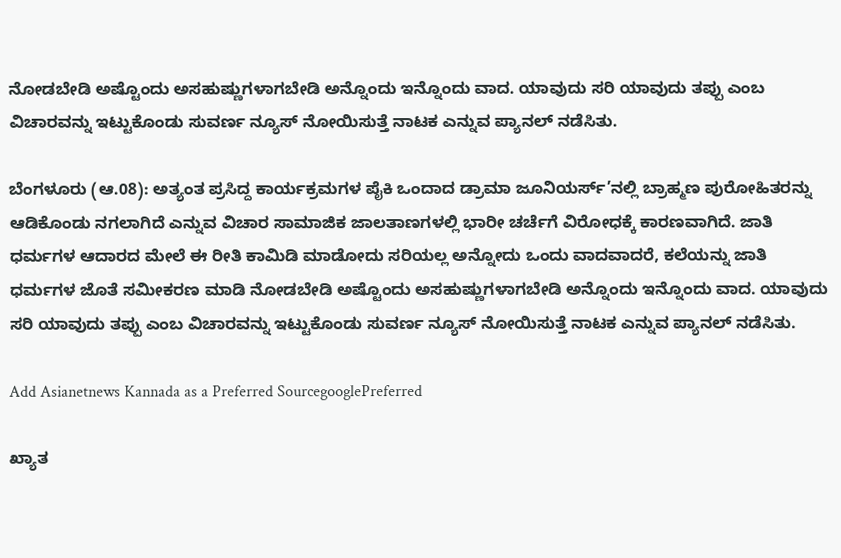ನೋಡಬೇಡಿ ಅಷ್ಟೊಂದು ಅಸಹುಷ್ಣುಗಳಾಗಬೇಡಿ ಅನ್ನೊಂದು ಇನ್ನೊಂದು ವಾದ. ಯಾವುದು ಸರಿ ಯಾವುದು ತಪ್ಪು ಎಂಬ ವಿಚಾರವನ್ನು ಇಟ್ಟುಕೊಂಡು ಸುವರ್ಣ ನ್ಯೂಸ್ ನೋಯಿಸುತ್ತೆ ನಾಟಕ ಎನ್ನುವ ಪ್ಯಾನಲ್ ನಡೆಸಿತು.

ಬೆಂಗಳೂರು (ಆ.08): ಅತ್ಯಂತ ಪ್ರಸಿದ್ದ ಕಾರ್ಯಕ್ರಮಗಳ ಪೈಕಿ ಒಂದಾದ ಡ್ರಾಮಾ ಜೂನಿಯರ್ಸ್’ನಲ್ಲಿ ಬ್ರಾಹ್ಮಣ ಪುರೋಹಿತರನ್ನು ಆಡಿಕೊಂಡು ನಗಲಾಗಿದೆ ಎನ್ನುವ ವಿಚಾರ ಸಾಮಾಜಿಕ ಜಾಲತಾಣಗಳಲ್ಲಿ ಭಾರೀ ಚರ್ಚೆಗೆ ವಿರೋಧಕ್ಕೆ ಕಾರಣವಾಗಿದೆ. ಜಾತಿ ಧರ್ಮಗಳ ಆದಾರದ ಮೇಲೆ ಈ ರೀತಿ ಕಾಮಿಡಿ ಮಾಡೋದು ಸರಿಯಲ್ಲ ಅನ್ನೋದು ಒಂದು ವಾದವಾದರೆ, ಕಲೆಯನ್ನು ಜಾತಿ ಧರ್ಮಗಳ ಜೊತೆ ಸಮೀಕರಣ ಮಾಡಿ ನೋಡಬೇಡಿ ಅಷ್ಟೊಂದು ಅಸಹುಷ್ಣುಗಳಾಗಬೇಡಿ ಅನ್ನೊಂದು ಇನ್ನೊಂದು ವಾದ. ಯಾವುದು ಸರಿ ಯಾವುದು ತಪ್ಪು ಎಂಬ ವಿಚಾರವನ್ನು ಇಟ್ಟುಕೊಂಡು ಸುವರ್ಣ ನ್ಯೂಸ್ ನೋಯಿಸುತ್ತೆ ನಾಟಕ ಎನ್ನುವ ಪ್ಯಾನಲ್ ನಡೆಸಿತು.

Add Asianetnews Kannada as a Preferred SourcegooglePreferred

ಖ್ಯಾತ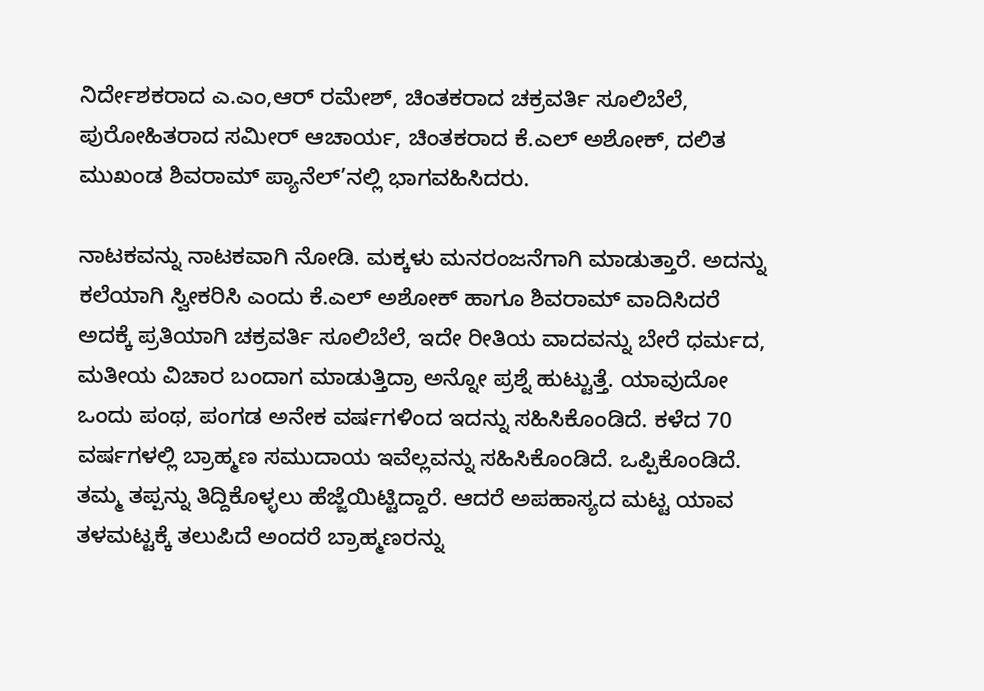ನಿರ್ದೇಶಕರಾದ ಎ.ಎಂ,ಆರ್ ರಮೇಶ್, ಚಿಂತಕರಾದ ಚಕ್ರವರ್ತಿ ಸೂಲಿಬೆಲೆ, ಪುರೋಹಿತರಾದ ಸಮೀರ್ ಆಚಾರ್ಯ, ಚಿಂತಕರಾದ ಕೆ.ಎಲ್ ಅಶೋಕ್, ದಲಿತ ಮುಖಂಡ ಶಿವರಾಮ್ ಪ್ಯಾನೆಲ್’ನಲ್ಲಿ ಭಾಗವಹಿಸಿದರು.

ನಾಟಕವನ್ನು ನಾಟಕವಾಗಿ ನೋಡಿ. ಮಕ್ಕಳು ಮನರಂಜನೆಗಾಗಿ ಮಾಡುತ್ತಾರೆ. ಅದನ್ನು ಕಲೆಯಾಗಿ ಸ್ವೀಕರಿಸಿ ಎಂದು ಕೆ.ಎಲ್ ಅಶೋಕ್ ಹಾಗೂ ಶಿವರಾಮ್ ವಾದಿಸಿದರೆ ಅದಕ್ಕೆ ಪ್ರತಿಯಾಗಿ ಚಕ್ರವರ್ತಿ ಸೂಲಿಬೆಲೆ, ಇದೇ ರೀತಿಯ ವಾದವನ್ನು ಬೇರೆ ಧರ್ಮದ, ಮತೀಯ ವಿಚಾರ ಬಂದಾಗ ಮಾಡುತ್ತಿದ್ರಾ ಅನ್ನೋ ಪ್ರಶ್ನೆ ಹುಟ್ಟುತ್ತೆ. ಯಾವುದೋ ಒಂದು ಪಂಥ, ಪಂಗಡ ಅನೇಕ ವರ್ಷಗಳಿಂದ ಇದನ್ನು ಸಹಿಸಿಕೊಂಡಿದೆ. ಕಳೆದ 70 ವರ್ಷಗಳಲ್ಲಿ ಬ್ರಾಹ್ಮಣ ಸಮುದಾಯ ಇವೆಲ್ಲವನ್ನು ಸಹಿಸಿಕೊಂಡಿದೆ. ಒಪ್ಪಿಕೊಂಡಿದೆ. ತಮ್ಮ ತಪ್ಪನ್ನು ತಿದ್ದಿಕೊಳ್ಳಲು ಹೆಜ್ಜೆಯಿಟ್ಟಿದ್ದಾರೆ. ಆದರೆ ಅಪಹಾಸ್ಯದ ಮಟ್ಟ ಯಾವ ತಳಮಟ್ಟಕ್ಕೆ ತಲುಪಿದೆ ಅಂದರೆ ಬ್ರಾಹ್ಮಣರನ್ನು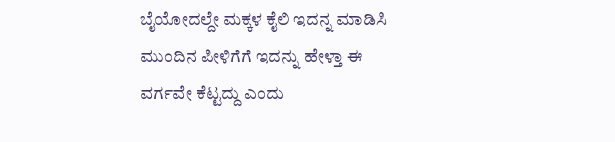ಬೈಯೋದಲ್ದೇ ಮಕ್ಕಳ ಕೈಲಿ ಇದನ್ನ ಮಾಡಿಸಿ ಮುಂದಿನ ಪೀಳಿಗೆಗೆ ಇದನ್ನು ಹೇಳ್ತಾ ಈ ವರ್ಗವೇ ಕೆಟ್ಟದ್ದು ಎಂದು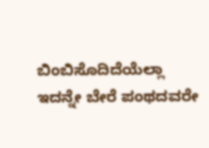ಬಿಂಬಿಸೊದಿದೆಯೆಲ್ಲಾ ಇದನ್ನೇ ಬೇರೆ ಪಂಥದವರೇ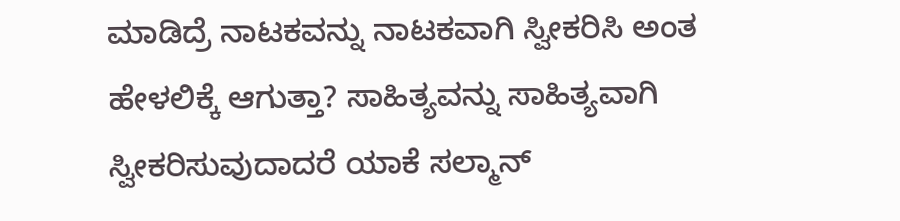ಮಾಡಿದ್ರೆ ನಾಟಕವನ್ನು ನಾಟಕವಾಗಿ ಸ್ವೀಕರಿಸಿ ಅಂತ ಹೇಳಲಿಕ್ಕೆ ಆಗುತ್ತಾ? ಸಾಹಿತ್ಯವನ್ನು ಸಾಹಿತ್ಯವಾಗಿ ಸ್ವೀಕರಿಸುವುದಾದರೆ ಯಾಕೆ ಸಲ್ಮಾನ್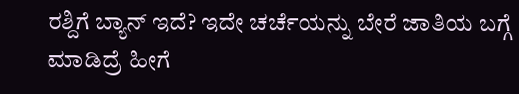ರಶ್ದಿಗೆ ಬ್ಯಾನ್ ಇದೆ? ಇದೇ ಚರ್ಚೆಯನ್ನು ಬೇರೆ ಜಾತಿಯ ಬಗ್ಗೆ ಮಾಡಿದ್ರೆ ಹೀಗೆ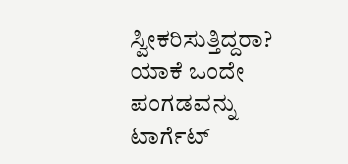ಸ್ವೀಕರಿಸುತ್ತಿದ್ದರಾ? ಯಾಕೆ ಒಂದೇ ಪಂಗಡವನ್ನು ಟಾರ್ಗೆಟ್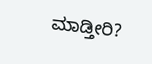ಮಾಡ್ತೀರಿ?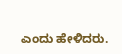ಎಂದು ಹೇಳಿದರು.